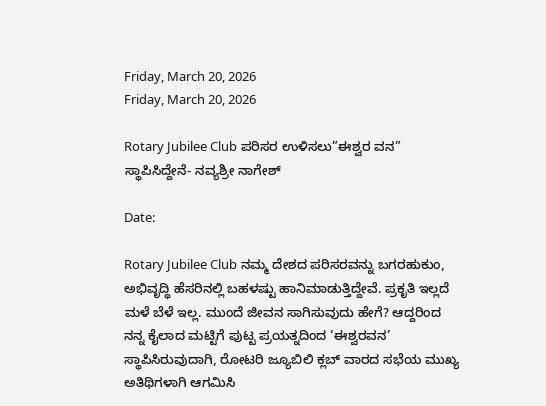Friday, March 20, 2026
Friday, March 20, 2026

Rotary Jubilee Club ಪರಿಸರ ಉಳಿಸಲು”ಈಶ್ವರ ವನ” ಸ್ಥಾಪಿಸಿದ್ದೇನೆ- ನವ್ಯಶ್ರೀ ನಾಗೇಶ್

Date:

Rotary Jubilee Club ನಮ್ಮ ದೇಶದ ಪರಿಸರವನ್ನು ಬಗರಹುಕುಂ, ಅಭಿವೃದ್ಧಿ ಹೆಸರಿನಲ್ಲಿ ಬಹಳಷ್ಟು ಹಾನಿಮಾಡುತ್ತಿದ್ದೇವೆ. ಪ್ರಕೃತಿ ಇಲ್ಲದೆ ಮಳೆ ಬೆಳೆ ಇಲ್ಲ. ಮುಂದೆ ಜೀವನ ಸಾಗಿಸುವುದು ಹೇಗೆ? ಆದ್ದರಿಂದ ನನ್ನ ಕೈಲಾದ ಮಟ್ಟಿಗೆ ಪುಟ್ಟ ಪ್ರಯತ್ನದಿಂದ ‘ಈಶ್ವರವನ’ ಸ್ಥಾಪಿಸಿರುವುದಾಗಿ, ರೋಟರಿ ಜ್ಯೂಬಿಲಿ ಕ್ಲಬ್ ವಾರದ ಸಭೆಯ ಮುಖ್ಯ ಅತಿಥಿಗಳಾಗಿ ಆಗಮಿಸಿ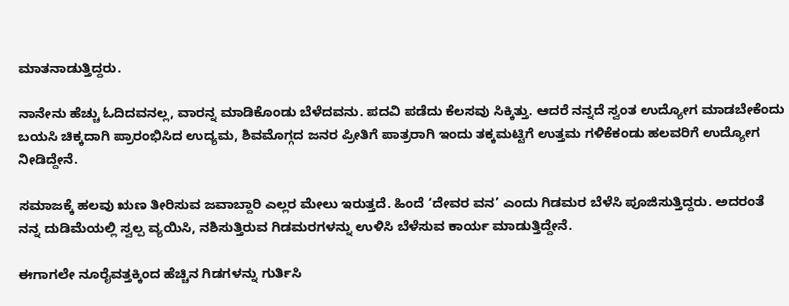ಮಾತನಾಡುತ್ತಿದ್ದರು.

ನಾನೇನು ಹೆಚ್ಚು ಓದಿದವನಲ್ಲ, ವಾರನ್ನ ಮಾಡಿಕೊಂಡು ಬೆಳೆದವನು. ಪದವಿ ಪಡೆದು ಕೆಲಸವು ಸಿಕ್ಕಿತ್ತು. ಆದರೆ ನನ್ನದೆ ಸ್ವಂತ ಉದ್ಯೋಗ ಮಾಡಬೇಕೆಂದು ಬಯಸಿ ಚಿಕ್ಕದಾಗಿ ಪ್ರಾರಂಭಿಸಿದ ಉದ್ಯಮ, ಶಿವಮೊಗ್ಗದ ಜನರ ಪ್ರೀತಿಗೆ ಪಾತ್ರರಾಗಿ ಇಂದು ತಕ್ಕಮಟ್ಟಿಗೆ ಉತ್ತಮ ಗಳಿಕೆಕಂಡು ಹಲವರಿಗೆ ಉದ್ಯೋಗ ನೀಡಿದ್ದೇನೆ.

ಸಮಾಜಕ್ಕೆ ಹಲವು ಋಣ ತೀರಿಸುವ ಜವಾಬ್ದಾರಿ ಎಲ್ಲರ ಮೇಲು ಇರುತ್ತದೆ. ಹಿಂದೆ ‘ದೇವರ ವನ’ ಎಂದು ಗಿಡಮರ ಬೆಳೆಸಿ ಪೂಜಿಸುತ್ತಿದ್ದರು. ಅದರಂತೆ ನನ್ನ ದುಡಿಮೆಯಲ್ಲಿ ಸ್ವಲ್ಪ ವ್ಯಯಿಸಿ, ನಶಿಸುತ್ತಿರುವ ಗಿಡಮರಗಳನ್ನು ಉಳಿಸಿ ಬೆಳೆಸುವ ಕಾರ್ಯ ಮಾಡುತ್ತಿದ್ದೇನೆ.

ಈಗಾಗಲೇ ನೂರೈವತ್ತಕ್ಕಿಂದ ಹೆಚ್ಚಿನ ಗಿಡಗಳನ್ನು ಗುರ್ತಿಸಿ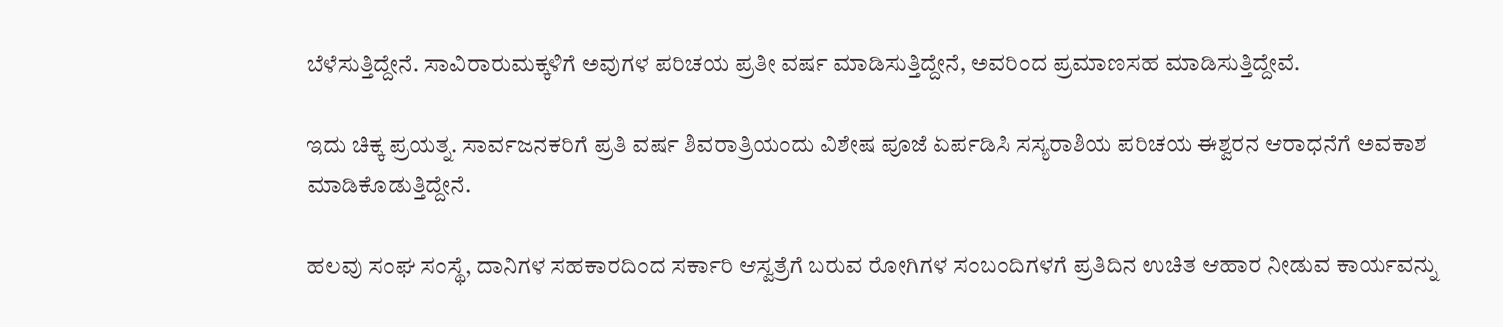ಬೆಳೆಸುತ್ತಿದ್ದೇನೆ. ಸಾವಿರಾರುಮಕ್ಕಳಿಗೆ ಅವುಗಳ ಪರಿಚಯ ಪ್ರತೀ ವರ್ಷ ಮಾಡಿಸುತ್ತಿದ್ದೇನೆ, ಅವರಿಂದ ಪ್ರಮಾಣಸಹ ಮಾಡಿಸುತ್ತಿದ್ದೇವೆ.

ಇದು ಚಿಕ್ಕ ಪ್ರಯತ್ನ. ಸಾರ್ವಜನಕರಿಗೆ ಪ್ರತಿ ವರ್ಷ ಶಿವರಾತ್ರಿಯಂದು ವಿಶೇಷ ಪೂಜೆ ಏರ್ಪಡಿಸಿ ಸಸ್ಯರಾಶಿಯ ಪರಿಚಯ ಈಶ್ವರನ ಆರಾಧನೆಗೆ ಅವಕಾಶ ಮಾಡಿಕೊಡುತ್ತಿದ್ದೇನೆ.

ಹಲವು ಸಂಘ ಸಂಸ್ಥೆ, ದಾನಿಗಳ ಸಹಕಾರದಿಂದ ಸರ್ಕಾರಿ ಆಸ್ವತ್ರೆಗೆ ಬರುವ ರೋಗಿಗಳ ಸಂಬಂದಿಗಳಗೆ ಪ್ರತಿದಿನ ಉಚಿತ ಆಹಾರ ನೀಡುವ ಕಾರ್ಯವನ್ನು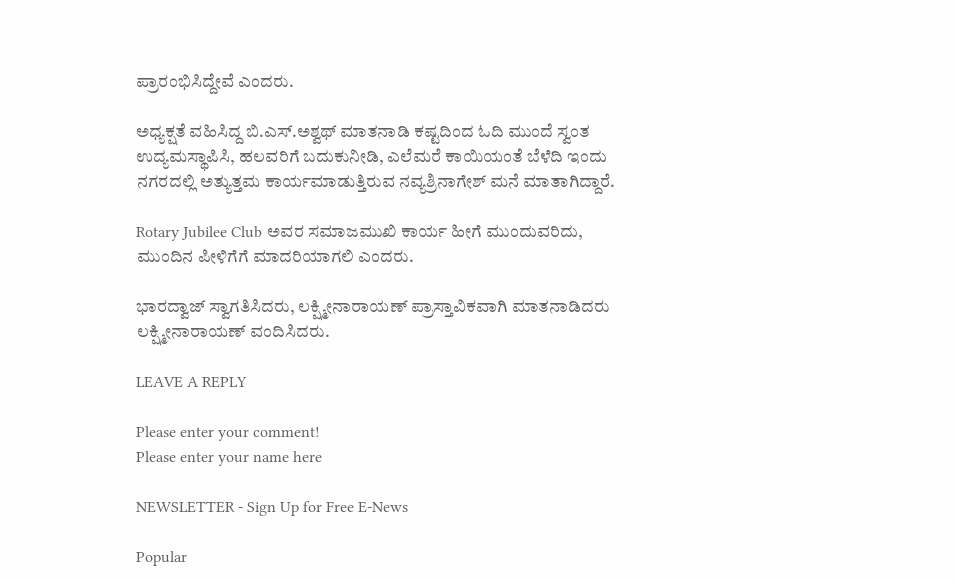ಪ್ರಾರಂಭಿಸಿದ್ದೇವೆ ಎಂದರು.

ಅಧ್ಯಕ್ಷತೆ ವಹಿಸಿದ್ದ ಬಿ.ಎಸ್.ಅಶ್ವಥ್ ಮಾತನಾಡಿ ಕಷ್ಟದಿಂದ ಓದಿ ಮುಂದೆ ಸ್ವಂತ ಉದ್ಯಮಸ್ಥಾಪಿಸಿ, ಹಲವರಿಗೆ ಬದುಕುನೀಡಿ, ಎಲೆಮರೆ ಕಾಯಿಯಂತೆ ಬೆಳೆದಿ ಇಂದು ನಗರದಲ್ಲಿ ಅತ್ಯುತ್ತಮ ಕಾರ್ಯಮಾಡುತ್ತಿರುವ ನವ್ಯಶ್ರಿನಾಗೇಶ್ ಮನೆ ಮಾತಾಗಿದ್ದಾರೆ.

Rotary Jubilee Club ಅವರ ಸಮಾಜಮುಖಿ ಕಾರ್ಯ ಹೀಗೆ ಮುಂದುವರಿದು, ಮುಂದಿನ ಪೀಳಿಗೆಗೆ ಮಾದರಿಯಾಗಲಿ ಎಂದರು.

ಭಾರದ್ವಾಜ್ ಸ್ವಾಗತಿಸಿದರು, ಲಕ್ಷ್ಮೀನಾರಾಯಣ್ ಪ್ರಾಸ್ತಾವಿಕವಾಗಿ ಮಾತನಾಡಿದರು ಲಕ್ಷ್ಮೀನಾರಾಯಣ್ ವಂದಿಸಿದರು.

LEAVE A REPLY

Please enter your comment!
Please enter your name here

NEWSLETTER - Sign Up for Free E-News

Popular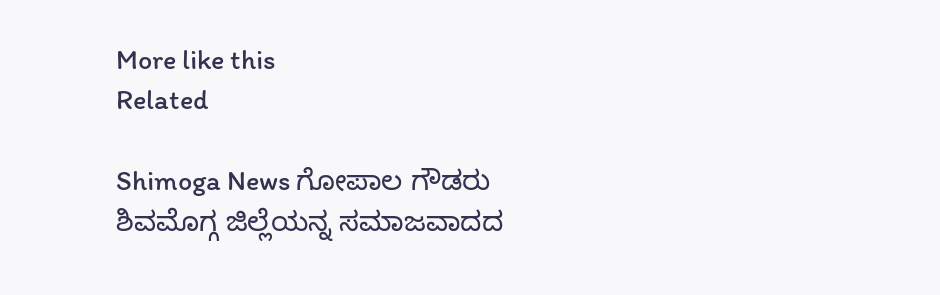More like this
Related

Shimoga News ಗೋಪಾಲ ಗೌಡರು ಶಿವಮೊಗ್ಗ ಜಿಲ್ಲೆಯನ್ನ ಸಮಾಜವಾದದ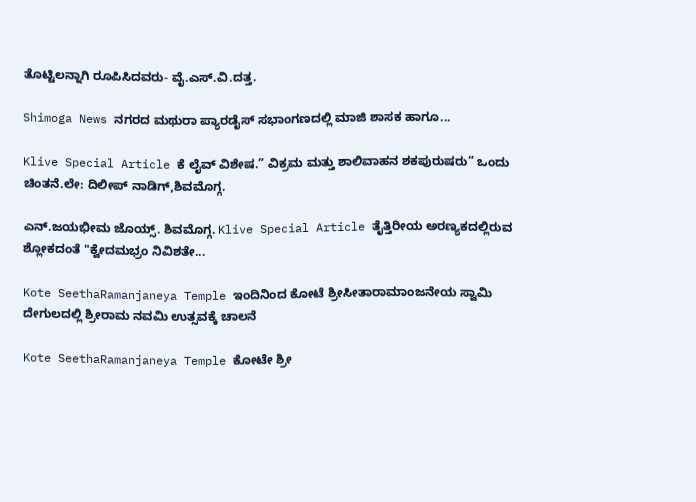ತೊಟ್ಟಿಲನ್ನಾಗಿ ರೂಪಿಸಿದವರು- ವೈ.ಎಸ್.ವಿ.ದತ್ತ.

Shimoga News ನಗರದ ಮಥುರಾ ಪ್ಯಾರಡೈಸ್ ಸಭಾಂಗಣದಲ್ಲಿ ಮಾಜಿ ಶಾಸಕ ಹಾಗೂ...

Klive Special Article ಕೆ ಲೈವ್ ವಿಶೇಷ.” ವಿಕ್ರಮ ಮತ್ತು ಶಾಲಿವಾಹನ ಶಕಪುರುಷರು” ಒಂದು ಚಿಂತನೆ.ಲೇ: ದಿಲೀಪ್ ನಾಡಿಗ್,ಶಿವಮೊಗ್ಗ.

ಎನ್.ಜಯಭೀಮ ಜೊಯ್ಸ್. ಶಿವಮೊಗ್ಗ. Klive Special Article ತೈತ್ತಿರೀಯ ಅರಣ್ಯಕದಲ್ಲಿರುವ ಶ್ಲೋಕದಂತೆ "ಕ್ವೇದಮಭ್ರಂ ನಿವಿಶತೇ...

Kote SeethaRamanjaneya Temple ಇಂದಿನಿಂದ ಕೋಟೆ ಶ್ರೀಸೀತಾರಾಮಾಂಜನೇಯ ಸ್ವಾಮಿ ದೇಗುಲದಲ್ಲಿ ಶ್ರೀರಾಮ ನವಮಿ ಉತ್ಸವಕ್ಕೆ ಚಾಲನೆ

Kote SeethaRamanjaneya Temple ಕೋಟೇ ಶ್ರೀ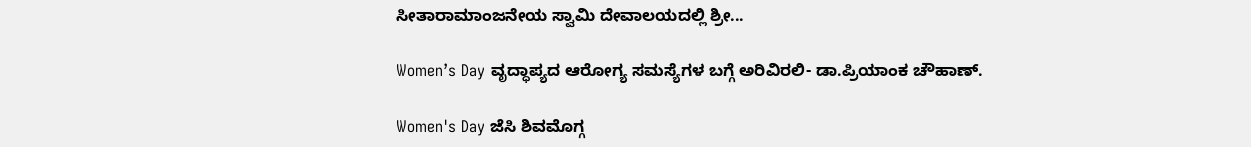ಸೀತಾರಾಮಾಂಜನೇಯ ಸ್ವಾಮಿ ದೇವಾಲಯದಲ್ಲಿ ಶ್ರೀ...

Women’s Day ವೃದ್ಧಾಪ್ಯದ ಆರೋಗ್ಯ ಸಮಸ್ಯೆಗಳ ಬಗ್ಗೆ ಅರಿವಿರಲಿ- ಡಾ.ಪ್ರಿಯಾಂಕ ಚೌಹಾಣ್.

Women's Day ಜೆಸಿ ಶಿವಮೊಗ್ಗ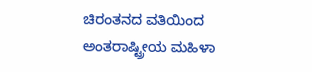ಚಿರಂತನದ ವತಿಯಿಂದ ಅಂತರಾಷ್ಟ್ರೀಯ ಮಹಿಳಾ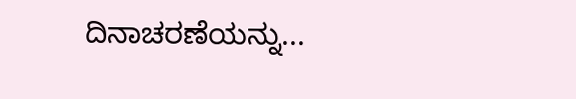ದಿನಾಚರಣೆಯನ್ನು...